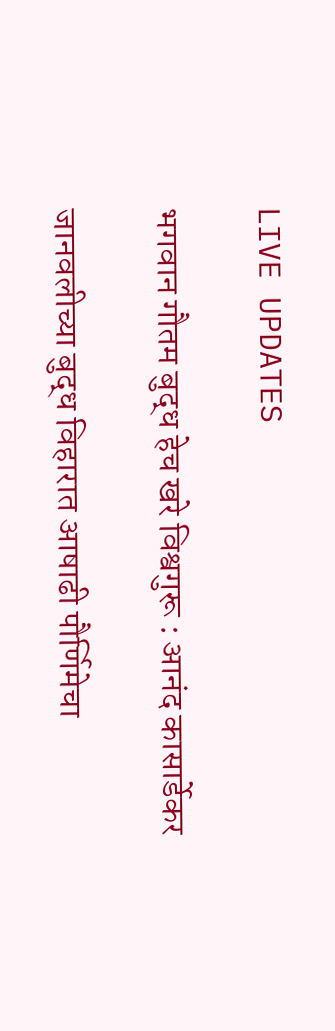LIVE UPDATES

भगवान गौतम बुद्ध हेच खरे विश्वगुरू : आनंद कासार्डेकर

जानवलीच्या बुद्ध विहारात आषाढी पौर्णिमेचा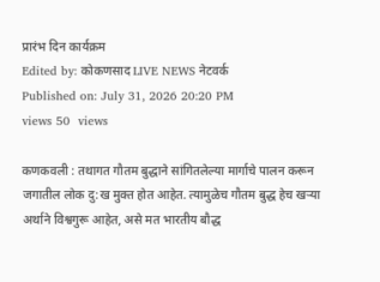प्रारंभ दिन कार्यक्रम
Edited by: कोकणसाद LIVE NEWS नेटवर्क
Published on: July 31, 2026 20:20 PM
views 50  views

कणकवली : तथागत गौतम बुद्धाने सांगितलेल्या मार्गाचे पालन करून जगातील लोक दु:ख मुक्त होत आहेत. त्यामुळेच गौतम बुद्ध हेच खऱ्या अर्थाने विश्वगुरू आहेत, असे मत भारतीय बौद्ध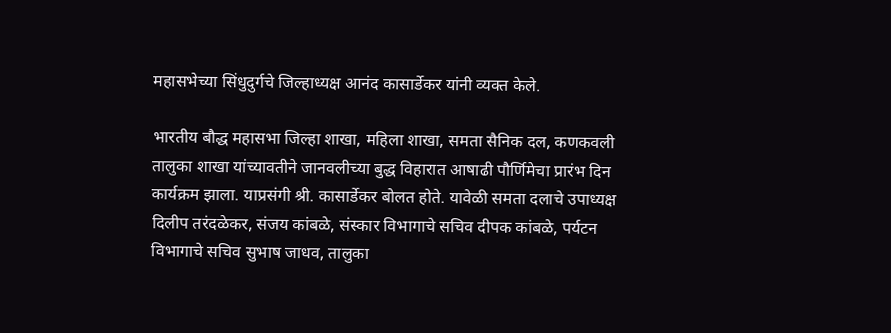महासभेच्या सिंधुदुर्गचे जिल्हाध्यक्ष आनंद कासार्डेकर यांनी व्यक्त केले.

भारतीय बौद्ध महासभा जिल्हा शाखा, महिला शाखा, समता सैनिक दल, कणकवली तालुका शाखा यांच्यावतीने जानवलीच्या बुद्ध विहारात आषाढी पौर्णिमेचा प्रारंभ दिन कार्यक्रम झाला. याप्रसंगी श्री. कासार्डेकर बोलत होते. यावेळी समता दलाचे उपाध्यक्ष दिलीप तरंदळेकर, संजय कांबळे, संस्कार विभागाचे सचिव दीपक कांबळे, पर्यटन विभागाचे सचिव सुभाष जाधव, तालुका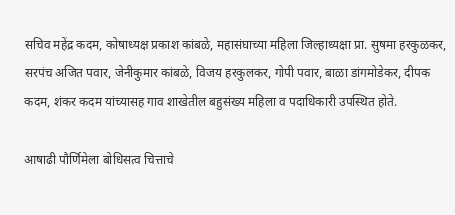सचिव महेंद्र कदम, कोषाध्यक्ष प्रकाश कांबळे, महासंघाच्या महिला जिल्हाध्यक्षा प्रा. सुषमा हरकुळकर, सरपंच अजित पवार, जेनीकुमार कांबळे, विजय हरकुलकर, गोपी पवार, बाळा डांगमोडेकर, दीपक कदम, शंकर कदम यांच्यासह गाव शाखेतील बहुसंख्य महिला व पदाधिकारी उपस्थित होते.

आषाढी पौर्णिमेला बोधिसत्व चित्ताचे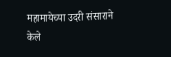महामायेच्या उदरी संसाराने केले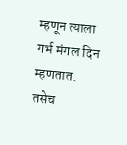म्हणून त्याला गर्भ मंगल दिन म्हणतात. तसेच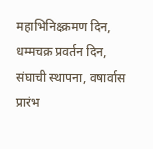महाभिनिक्ष्क्रमण दिन, धम्मचक्र प्रवर्तन दिन, संघाची स्थापना, वषार्वास प्रारंभ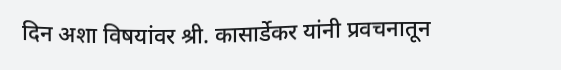दिन अशा विषयांवर श्री. कासार्डेकर यांनी प्रवचनातून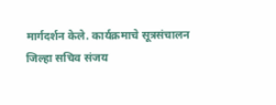मार्गदर्शन केले. कार्यक्रमाचे सूत्रसंचालन जिल्हा सचिव संजय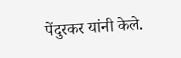पेंदुरकर यांनी केले.